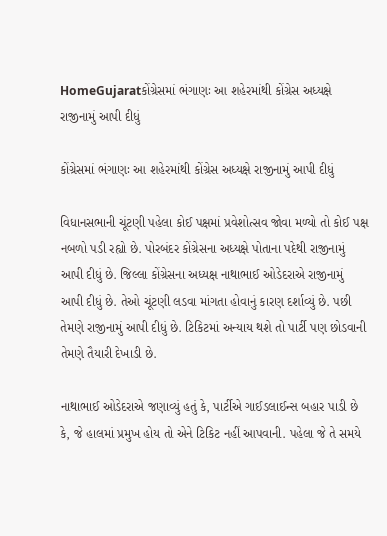HomeGujaratકોંગ્રેસમાં ભંગાણઃ આ શહેરમાંથી કોંગ્રેસ અધ્યક્ષે રાજીનામું આપી દીધું

કોંગ્રેસમાં ભંગાણઃ આ શહેરમાંથી કોંગ્રેસ અધ્યક્ષે રાજીનામું આપી દીધું

વિધાનસભાની ચૂંટણી પહેલા કોઈ પક્ષમાં પ્રવેશોત્સવ જોવા મળ્યો તો કોઈ પક્ષ નબળો પડી રહ્યો છે. પોરબંદર કોંગ્રેસના અધ્યક્ષે પોતાના પદેથી રાજીનામું આપી દીધું છે. જિલ્લા કોંગ્રેસના અધ્યક્ષ નાથાભાઈ ઓડેદરાએ રાજીનામું આપી દીધું છે. તેઓ ચૂંટણી લડવા માંગતા હોવાનું કારણ દર્શાવ્યું છે. પછી તેમણે રાજીનામું આપી દીધું છે. ટિકિટમાં અન્યાય થશે તો પાર્ટી પણ છોડવાની તેમણે તૈયારી દેખાડી છે.

નાથાભાઈ ઓડેદરાએ જણાવ્યું હતું કે, પાર્ટીએ ગાઈડલાઈન્સ બહાર પાડી છે કે, જે હાલમાં પ્રમુખ હોય તો એને ટિકિટ નહીં આપવાની. પહેલા જે તે સમયે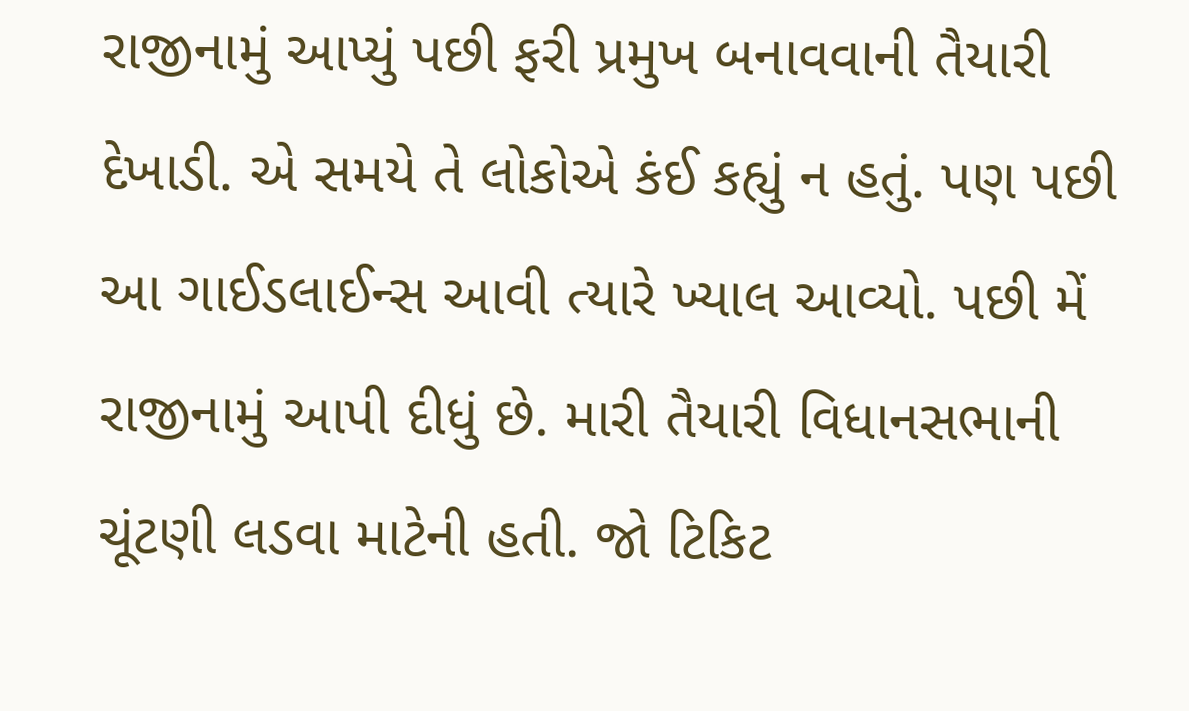રાજીનામું આપ્યું પછી ફરી પ્રમુખ બનાવવાની તૈયારી દેખાડી. એ સમયે તે લોકોએ કંઈ કહ્યું ન હતું. પણ પછી આ ગાઈડલાઈન્સ આવી ત્યારે ખ્યાલ આવ્યો. પછી મેં રાજીનામું આપી દીધું છે. મારી તૈયારી વિધાનસભાની ચૂંટણી લડવા માટેની હતી. જો ટિકિટ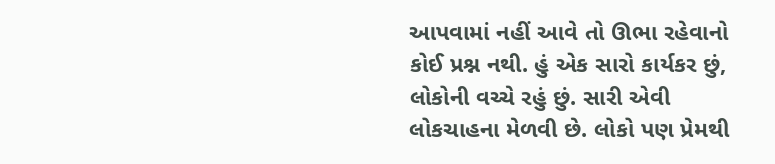આપવામાં નહીં આવે તો ઊભા રહેવાનો કોઈ પ્રશ્ન નથી. હું એક સારો કાર્યકર છું, લોકોની વચ્ચે રહું છું. સારી એવી લોકચાહના મેળવી છે. લોકો પણ પ્રેમથી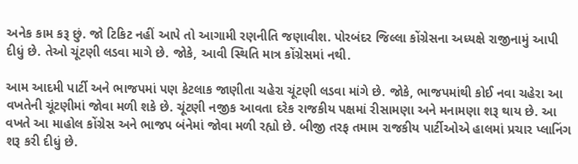અનેક કામ કરૂ છું. જો ટિકિટ નહીં આપે તો આગામી રણનીતિ જણાવીશ. પોરબંદર જિલ્લા કોંગ્રેસના અધ્યક્ષે રાજીનામું આપી દીધું છે. તેઓ ચૂંટણી લડવા માગે છે. જોકે, આવી સ્થિતિ માત્ર કોંગ્રેસમાં નથી.

આમ આદમી પાર્ટી અને ભાજપમાં પણ કેટલાક જાણીતા ચહેરા ચૂંટણી લડવા માંગે છે. જોકે, ભાજપમાંથી કોઈ નવા ચહેરા આ વખતેની ચૂંટણીમાં જોવા મળી શકે છે. ચૂંટણી નજીક આવતા દરેક રાજકીય પક્ષમાં રીસામણા અને મનામણા શરૂ થાય છે. આ વખતે આ માહોલ કોંગ્રેસ અને ભાજપ બંનેમાં જોવા મળી રહ્યો છે. બીજી તરફ તમામ રાજકીય પાર્ટીઓએ હાલમાં પ્રચાર પ્લાનિંગ શરૂ કરી દીધું છે.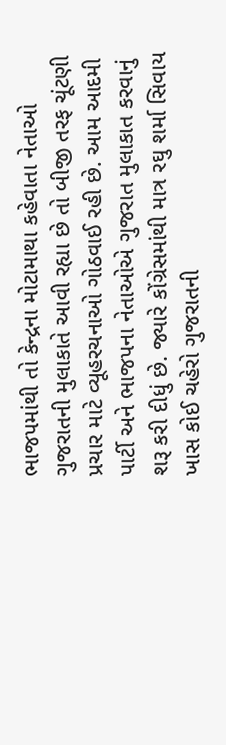ભાજપમાંથી તો કેન્દ્રના મોટામાથા કહેવાતા નેતાઓ ગુજરાતની મુલાકાતે આવી રહ્યા છે તો બીજી તરફ ચૂંટણી પ્રચાર માટે વ્યૂહરચનાઓ ગોઠવાઈ રહી છે. આમ આદમી પાર્ટી અને ભાજપના નેતાઓએ ગુજરાત મુલાકાત કરવાનું શરૂ કરી દીધું છે. જ્યારે કોંગ્રેસમાંથી માત્ર રઘુ શર્મા સિવાય ખાસ કોઈ ચહેરો ગુજરાતની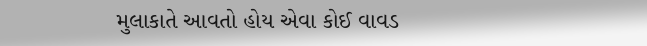મુલાકાતે આવતો હોય એવા કોઈ વાવડ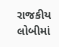રાજકીય લોબીમાં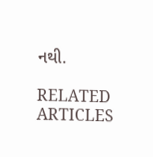નથી.

RELATED ARTICLES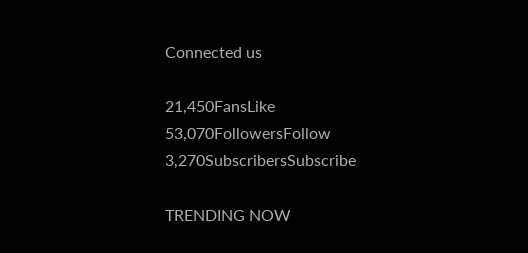Connected us

21,450FansLike
53,070FollowersFollow
3,270SubscribersSubscribe

TRENDING NOW